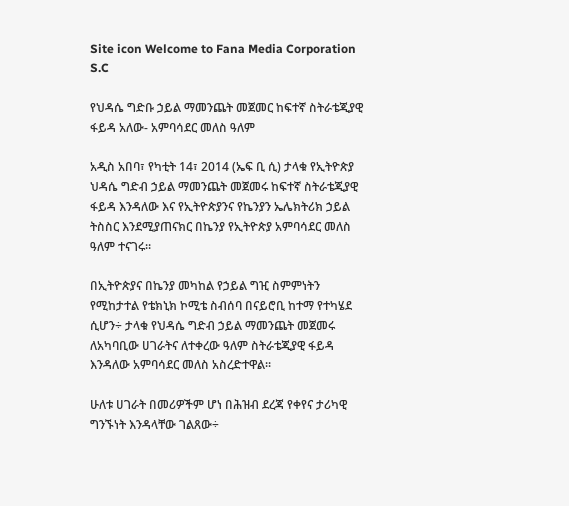Site icon Welcome to Fana Media Corporation S.C

የህዳሴ ግድቡ ኃይል ማመንጨት መጀመር ከፍተኛ ስትራቴጂያዊ ፋይዳ አለው- አምባሳደር መለስ ዓለም

አዲስ አበባ፣ የካቲት 14፣ 2014 (ኤፍ ቢ ሲ) ታላቁ የኢትዮጵያ ህዳሴ ግድብ ኃይል ማመንጨት መጀመሩ ከፍተኛ ስትራቴጂያዊ ፋይዳ እንዳለው እና የኢትዮጵያንና የኬንያን ኤሌክትሪክ ኃይል ትስስር እንደሚያጠናክር በኬንያ የኢትዮጵያ አምባሳደር መለስ ዓለም ተናገሩ።

በኢትዮጵያና በኬንያ መካከል የኃይል ግዢ ስምምነትን የሚከታተል የቴክኒክ ኮሚቴ ስብሰባ በናይሮቢ ከተማ የተካሄደ ሲሆን÷ ታላቁ የህዳሴ ግድብ ኃይል ማመንጨት መጀመሩ ለአካባቢው ሀገራትና ለተቀረው ዓለም ስትራቴጂያዊ ፋይዳ እንዳለው አምባሳደር መለስ አስረድተዋል፡፡

ሁለቱ ሀገራት በመሪዎችም ሆነ በሕዝብ ደረጃ የቀየና ታሪካዊ ግንኙነት እንዳላቸው ገልጸው÷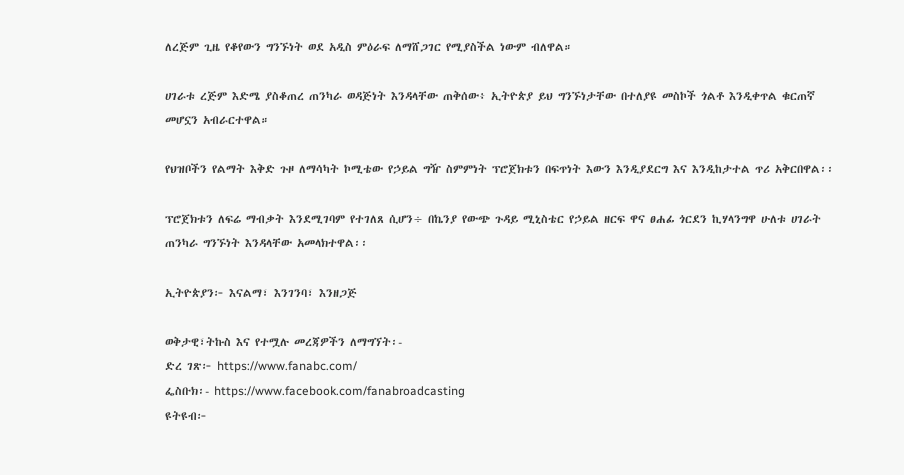ለረጅም ጊዜ የቆየውን ግንኙነት ወደ አዲስ ምዕራፍ ለማሸጋገር የሚያስችል ነውም ብለዋል።

ሀገራቱ ረጅም እድሜ ያስቆጠረ ጠንካራ ወዳጅነት እንዳላቸው ጠቅሰው፥ ኢትዮጵያ ይህ ግንኙነታቸው በተለያዩ መስኮች ጎልቶ እንዲቀጥል ቁርጠኛ መሆኗን አብራርተዋል።

የህዝቦችን የልማት እቅድ ጉዞ ለማሳካት ኮሚቴው የኃይል ግዥ ስምምነት ፕሮጀክቱን በፍጥነት እውን እንዲያደርግ እና እንዲከታተል ጥሪ አቅርበዋል፡፡

ፕሮጀክቱን ለፍሬ ማብቃት እንደሚገባም የተገለጸ ሲሆን÷ በኬንያ የውጭ ጉዳይ ሚኒስቴር የኃይል ዘርፍ ዋና ፀሐፊ ጎርደን ኪሃላንግዋ ሁለቱ ሀገራት ጠንካራ ግንኙነት እንዳላቸው አመላክተዋል፡፡

ኢትዮጵያን፦ እናልማ፣ እንገንባ፣ እንዘጋጅ

ወቅታዊ፣ትኩስ እና የተሟሉ መረጃዎችን ለማግኘት፡-
ድረ ገጽ፦ https://www.fanabc.com/
ፌስቡክ፡- https://www.facebook.com/fanabroadcasting
ዩትዩብ፦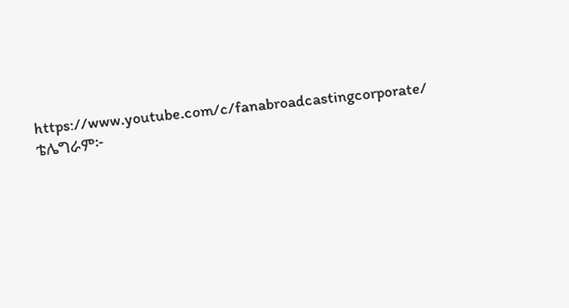https://www.youtube.com/c/fanabroadcastingcorporate/
ቴሌግራም፦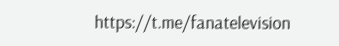https://t.me/fanatelevision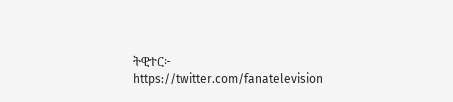ትዊተር፦ https://twitter.com/fanatelevision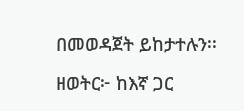በመወዳጀት ይከታተሉን፡፡

ዘወትር፦ ከእኛ ጋር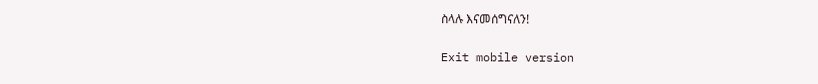ስላሉ እናመሰግናለን!

Exit mobile version